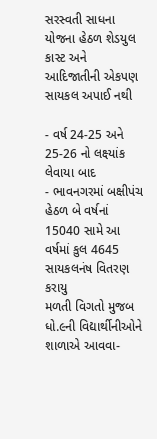સરસ્વતી સાધના યોજના હેઠળ શેડયુલ કાસ્ટ અને આદિજાતીની એકપણ સાયકલ અપાઈ નથી

- વર્ષ 24-25 અને 25-26 નો લક્ષ્યાંક લેવાયા બાદ
- ભાવનગરમાં બક્ષીપંચ હેઠળ બે વર્ષનાં 15040 સામે આ વર્ષમાં કુલ 4645 સાયકલનંષ વિતરણ કરાયુ
મળતી વિગતો મુજબ ધો.૯ની વિદ્યાર્થીનીઓને શાળાએ આવવા-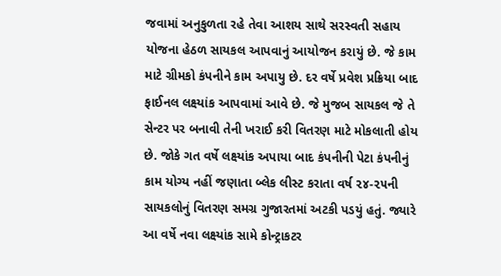જવામાં અનુકુળતા રહે તેવા આશય સાથે સરસ્વતી સહાય યોજના હેઠળ સાયકલ આપવાનું આયોજન કરાયું છે. જે કામ માટે ગ્રીમકો કંપનીને કામ અપાયુ છે. દર વર્ષે પ્રવેશ પ્રક્રિયા બાદ ફાઈનલ લક્ષ્યાંક આપવામાં આવે છે. જે મુજબ સાયકલ જે તે સેન્ટર પર બનાવી તેની ખરાઈ કરી વિતરણ માટે મોકલાતી હોય છે. જોકે ગત વર્ષે લક્ષ્યાંક અપાયા બાદ કંપનીની પેટા કંપનીનું કામ યોગ્ય નહીં જણાતા બ્લેક લીસ્ટ કરાતા વર્ષ ૨૪-૨૫ની સાયકલોનું વિતરણ સમગ્ર ગુજારતમાં અટકી પડયું હતું. જ્યારે આ વર્ષે નવા લક્ષ્યાંક સામે કોન્ટ્રાકટર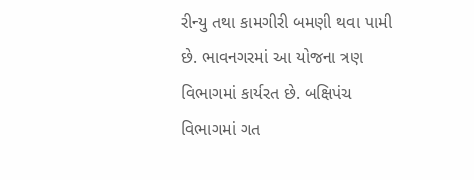રીન્યુ તથા કામગીરી બમણી થવા પામી છે. ભાવનગરમાં આ યોજના ત્રણ વિભાગમાં કાર્યરત છે. બક્ષિપંચ વિભાગમાં ગત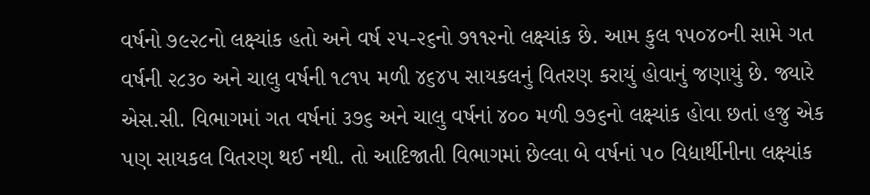વર્ષનો ૭૯૨૮નો લક્ષ્યાંક હતો અને વર્ષ ૨૫-૨૬નો ૭૧૧૨નો લક્ષ્યાંક છે. આમ કુલ ૧૫૦૪૦ની સામે ગત વર્ષની ૨૮૩૦ અને ચાલુ વર્ષની ૧૮૧૫ મળી ૪૬૪૫ સાયકલનું વિતરણ કરાયું હોવાનું જણાયું છે. જ્યારે એસ.સી. વિભાગમાં ગત વર્ષનાં ૩૭૬ અને ચાલુ વર્ષનાં ૪૦૦ મળી ૭૭૬નો લક્ષ્યાંક હોવા છતાં હજુ એક પણ સાયકલ વિતરણ થઈ નથી. તો આદિજાતી વિભાગમાં છેલ્લા બે વર્ષનાં ૫૦ વિદ્યાર્થીનીના લક્ષ્યાંક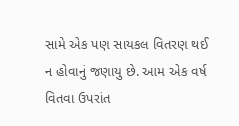સામે એક પણ સાયકલ વિતરણ થઈ ન હોવાનું જણાયુ છે. આમ એક વર્ષ વિતવા ઉપરાંત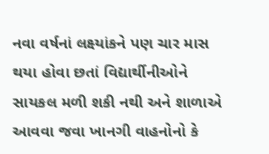નવા વર્ષનાં લક્ષ્યાંકને પણ ચાર માસ થયા હોવા છતાં વિદ્યાર્થીનીઓને સાયકલ મળી શકી નથી અને શાળાએ આવવા જવા ખાનગી વાહનોનો કે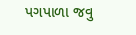પગપાળા જવુ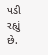પડી રહ્યું છે.